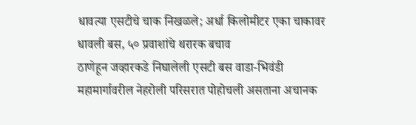धावत्या एसटीचे चाक निखळले; अर्धा किलोमीटर एका चाकावर धावली बस, ५० प्रवाशांचे थरारक बचाव
ठाणेहून जव्हारकडे निघालेली एसटी बस वाडा-भिवंडी महामार्गावरील नेहरोली परिसरात पोहोचली असताना अचानक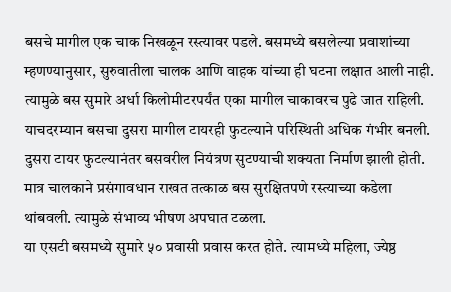बसचे मागील एक चाक निखळून रस्त्यावर पडले. बसमध्ये बसलेल्या प्रवाशांच्या म्हणण्यानुसार, सुरुवातीला चालक आणि वाहक यांच्या ही घटना लक्षात आली नाही. त्यामुळे बस सुमारे अर्धा किलोमीटरपर्यंत एका मागील चाकावरच पुढे जात राहिली. याचदरम्यान बसचा दुसरा मागील टायरही फुटल्याने परिस्थिती अधिक गंभीर बनली.
दुसरा टायर फुटल्यानंतर बसवरील नियंत्रण सुटण्याची शक्यता निर्माण झाली होती. मात्र चालकाने प्रसंगावधान राखत तत्काळ बस सुरक्षितपणे रस्त्याच्या कडेला थांबवली. त्यामुळे संभाव्य भीषण अपघात टळला.
या एसटी बसमध्ये सुमारे ५० प्रवासी प्रवास करत होते. त्यामध्ये महिला, ज्येष्ठ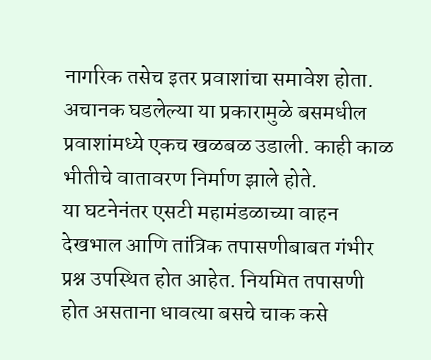नागरिक तसेच इतर प्रवाशांचा समावेश होता. अचानक घडलेल्या या प्रकारामुळे बसमधील प्रवाशांमध्ये एकच खळबळ उडाली. काही काळ भीतीचे वातावरण निर्माण झाले होते.
या घटनेनंतर एसटी महामंडळाच्या वाहन देखभाल आणि तांत्रिक तपासणीबाबत गंभीर प्रश्न उपस्थित होत आहेत. नियमित तपासणी होत असताना धावत्या बसचे चाक कसे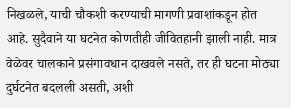निखळले, याची चौकशी करण्याची मागणी प्रवाशांकडून होत आहे. सुदैवाने या घटनेत कोणतीही जीवितहानी झाली नाही. मात्र वेळेवर चालकाने प्रसंगावधान दाखवले नसते, तर ही घटना मोठ्या दुर्घटनेत बदलली असती, अशी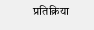प्रतिक्रिया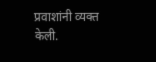प्रवाशांनी व्यक्त केली.